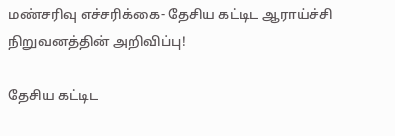மண்சரிவு எச்சரிக்கை- தேசிய கட்டிட ஆராய்ச்சி நிறுவனத்தின் அறிவிப்பு!

தேசிய கட்டிட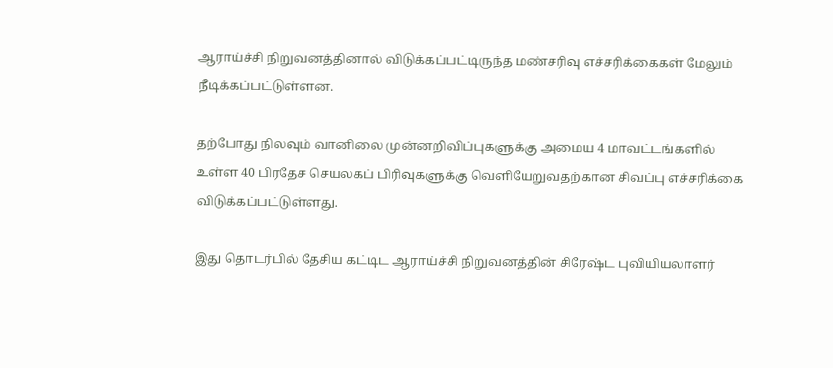ஆராய்ச்சி நிறுவனத்தினால் விடுக்கப்பட்டிருந்த மண்சரிவு எச்சரிக்கைகள் மேலும் நீடிக்கப்பட்டுள்ளன.

தற்போது நிலவும் வானிலை முன்னறிவிப்புகளுக்கு அமைய 4 மாவட்டங்களில் உள்ள 40 பிரதேச செயலகப் பிரிவுகளுக்கு வெளியேறுவதற்கான சிவப்பு எச்சரிக்கை விடுக்கப்பட்டுள்ளது.

இது தொடர்பில் தேசிய கட்டிட ஆராய்ச்சி நிறுவனத்தின் சிரேஷ்ட புவியியலாளர்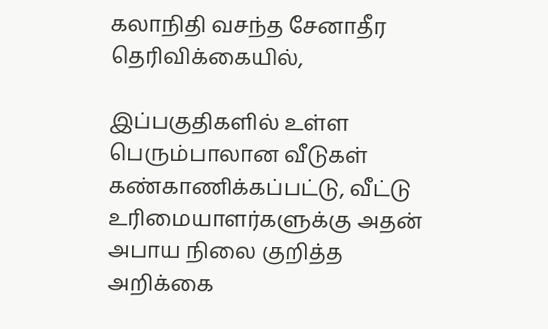கலாநிதி வசந்த சேனாதீர தெரிவிக்கையில்,

இப்பகுதிகளில் உள்ள பெரும்பாலான வீடுகள் கண்காணிக்கப்பட்டு, வீட்டு உரிமையாளர்களுக்கு அதன் அபாய நிலை குறித்த அறிக்கை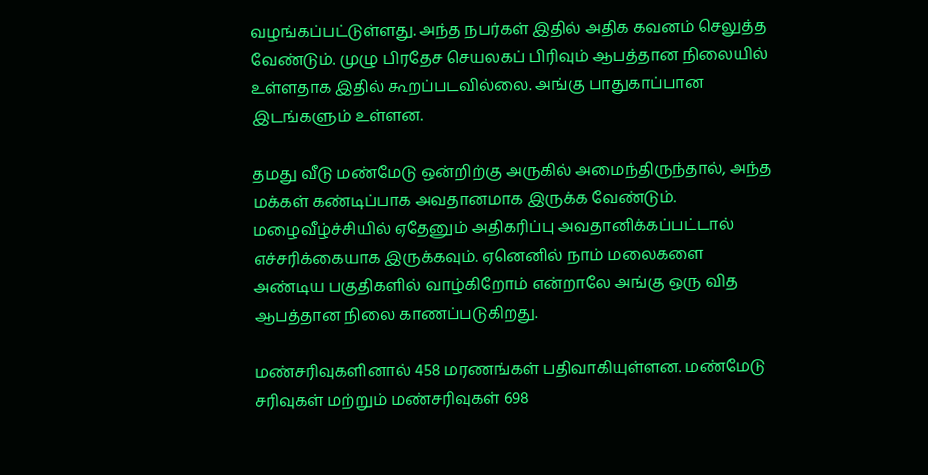வழங்கப்பட்டுள்ளது. அந்த நபர்கள் இதில் அதிக கவனம் செலுத்த வேண்டும். முழு பிரதேச செயலகப் பிரிவும் ஆபத்தான நிலையில் உள்ளதாக இதில் கூறப்படவில்லை. அங்கு பாதுகாப்பான இடங்களும் உள்ளன.

தமது வீடு மண்மேடு ஒன்றிற்கு அருகில் அமைந்திருந்தால், அந்த மக்கள் கண்டிப்பாக அவதானமாக இருக்க வேண்டும். மழைவீழ்ச்சியில் ஏதேனும் அதிகரிப்பு அவதானிக்கப்பட்டால் எச்சரிக்கையாக இருக்கவும். ஏனெனில் நாம் மலைகளை அண்டிய பகுதிகளில் வாழ்கிறோம் என்றாலே அங்கு ஒரு வித ஆபத்தான நிலை காணப்படுகிறது.

மண்சரிவுகளினால் 458 மரணங்கள் பதிவாகியுள்ளன. மண்மேடு சரிவுகள் மற்றும் மண்சரிவுகள் 698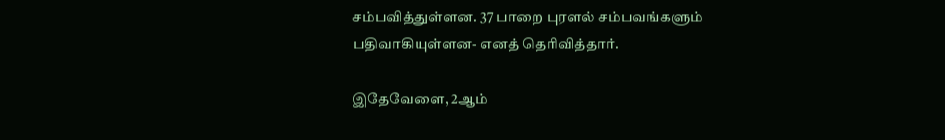சம்பவித்துள்ளன. 37 பாறை புரளல் சம்பவங்களும் பதிவாகியுள்ளன- எனத் தெரிவித்தார்.

இதேவேளை, 2ஆம்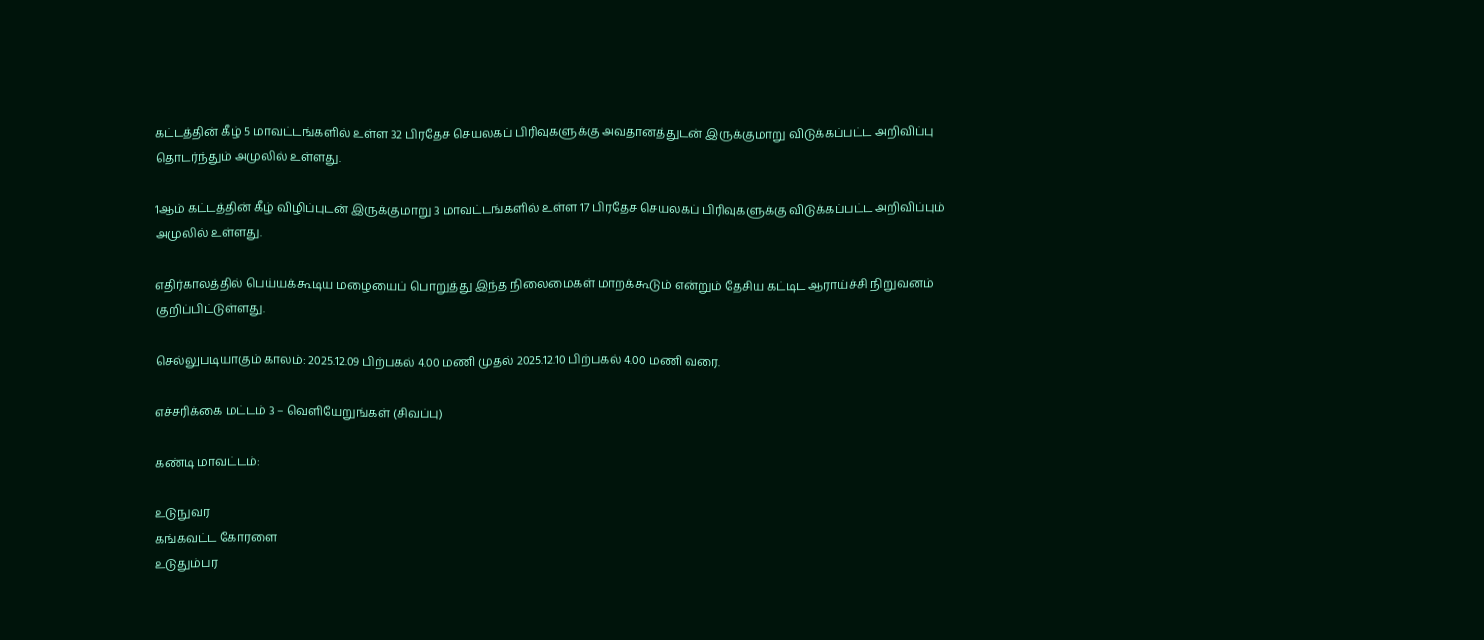கட்டத்தின் கீழ் 5 மாவட்டங்களில் உள்ள 32 பிரதேச செயலகப் பிரிவுகளுக்கு அவதானத்துடன் இருக்குமாறு விடுக்கப்பட்ட அறிவிப்பு தொடர்ந்தும் அமுலில் உள்ளது.

1ஆம் கட்டத்தின் கீழ் விழிப்புடன் இருக்குமாறு 3 மாவட்டங்களில் உள்ள 17 பிரதேச செயலகப் பிரிவுகளுக்கு விடுக்கப்பட்ட அறிவிப்பும் அமுலில் உள்ளது.

எதிர்காலத்தில் பெய்யக்கூடிய மழையைப் பொறுத்து இந்த நிலைமைகள் மாறக்கூடும் என்றும் தேசிய கட்டிட ஆராய்ச்சி நிறுவனம் குறிப்பிட்டுள்ளது.

செல்லுபடியாகும் காலம்: 2025.12.09 பிற்பகல் 4.00 மணி முதல் 2025.12.10 பிற்பகல் 4.00 மணி வரை.

எச்சரிக்கை மட்டம் 3 – வெளியேறுங்கள் (சிவப்பு)

கண்டி மாவட்டம்:

உடுநுவர
கங்கவட்ட கோரளை
உடுதும்பர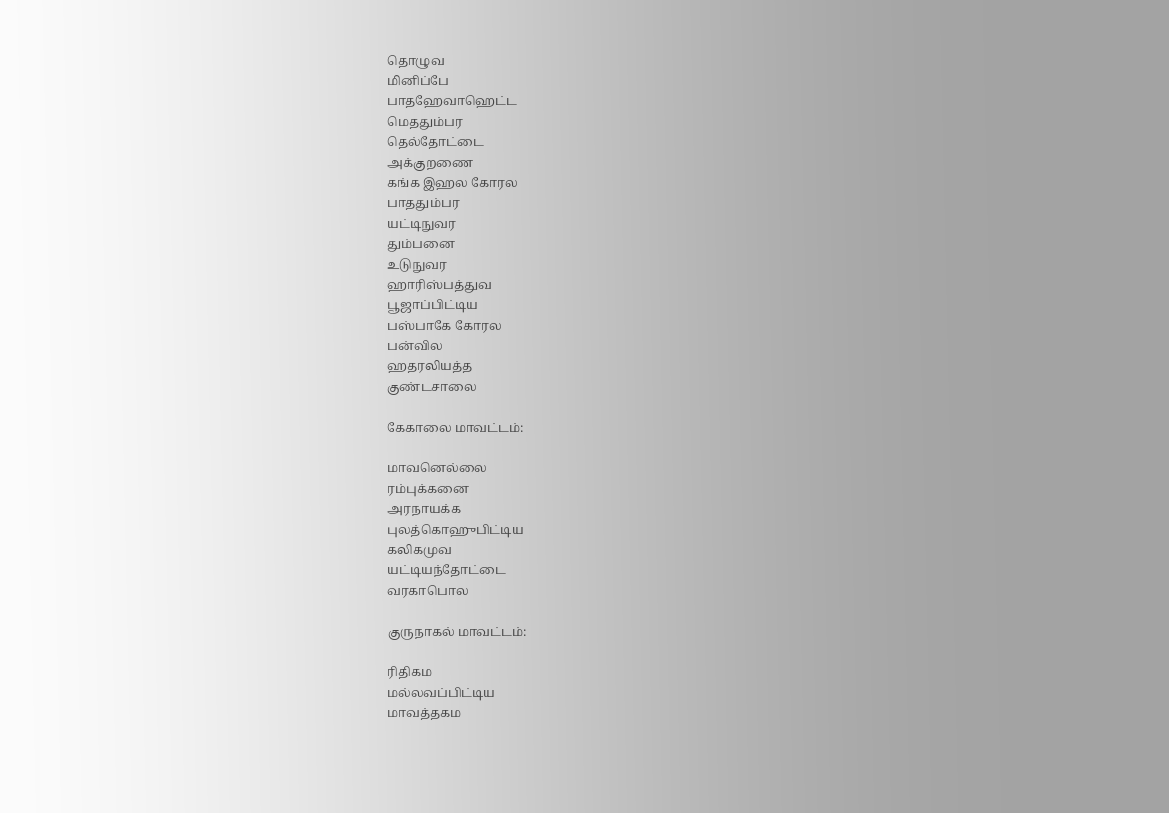தொழுவ
மினிப்பே
பாதஹேவாஹெட்ட
மெததும்பர
தெல்தோட்டை
அக்குறணை
கங்க இஹல கோரல
பாததும்பர
யட்டிநுவர
தும்பனை
உடுநுவர
ஹாரிஸ்பத்துவ
பூஜாப்பிட்டிய
பஸ்பாகே கோரல
பன்வில
ஹதரலியத்த
குண்டசாலை

கேகாலை மாவட்டம்:

மாவனெல்லை
ரம்புக்கனை
அரநாயக்க
புலத்கொஹுபிட்டிய
கலிகமுவ
யட்டியந்தோட்டை
வரகாபொல

குருநாகல் மாவட்டம்:

ரிதிகம
மல்லவப்பிட்டிய
மாவத்தகம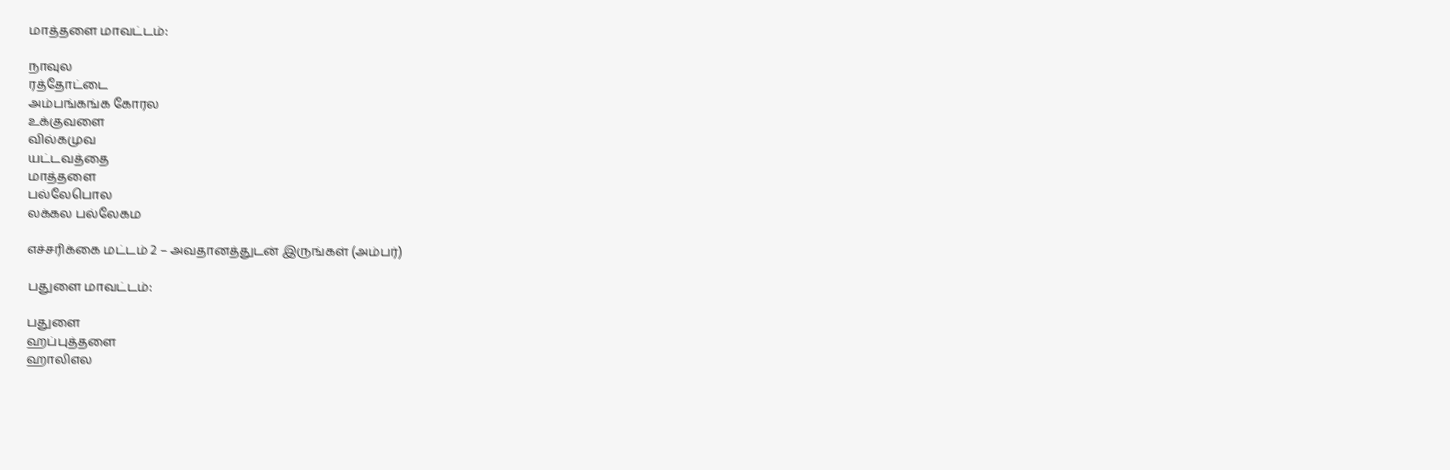மாத்தளை மாவட்டம்:

நாவுல
ரத்தோட்டை
அம்பங்கங்க கோரல
உக்குவளை
வில்கமுவ
யட்டவத்தை
மாத்தளை
பல்லேபொல
லக்கல பல்லேகம

எச்சரிக்கை மட்டம் 2 – அவதானத்துடன் இருங்கள் (அம்பர்)

பதுளை மாவட்டம்:

பதுளை
ஹப்புத்தளை
ஹாலிஎல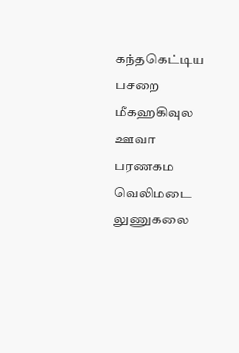கந்தகெட்டிய
பசறை
மீகஹகிவுல
ஊவா பரணகம
வெலிமடை
லுணுகலை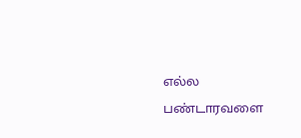எல்ல
பண்டாரவளை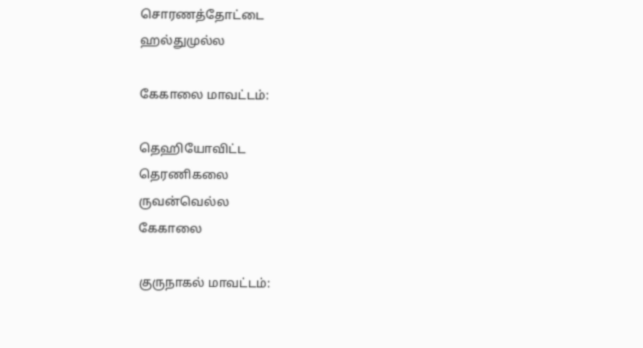சொரணத்தோட்டை
ஹல்துமுல்ல

கேகாலை மாவட்டம்:

தெஹியோவிட்ட
தெரணிகலை
ருவன்வெல்ல
கேகாலை

குருநாகல் மாவட்டம்: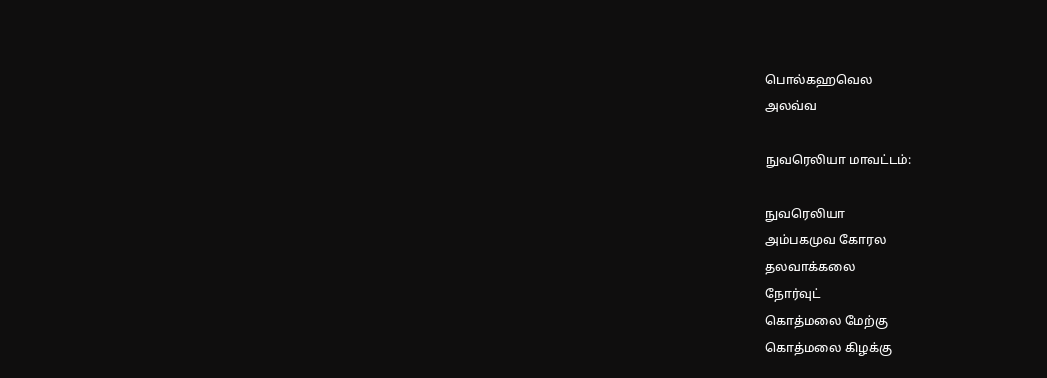பொல்கஹவெல
அலவ்வ

நுவரெலியா மாவட்டம்:

நுவரெலியா
அம்பகமுவ கோரல
தலவாக்கலை
நோர்வுட்
கொத்மலை மேற்கு
கொத்மலை கிழக்கு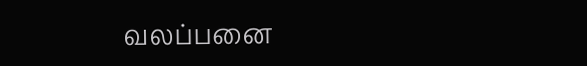வலப்பனை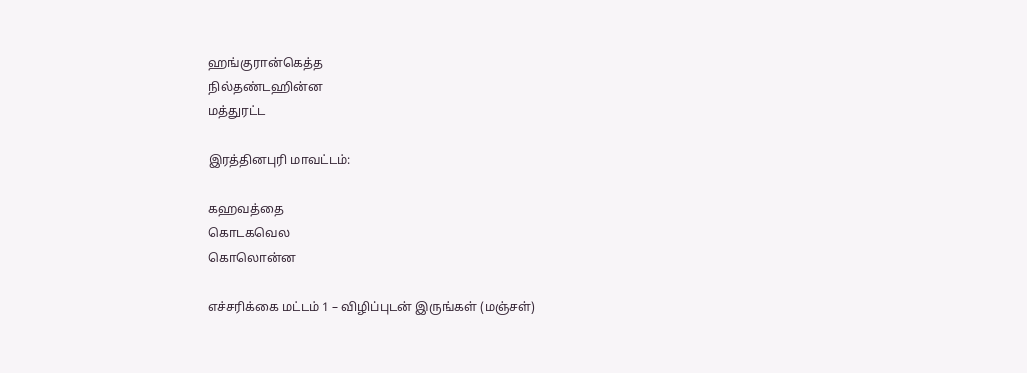ஹங்குரான்கெத்த
நில்தண்டஹின்ன
மத்துரட்ட

இரத்தினபுரி மாவட்டம்:

கஹவத்தை
கொடகவெல
கொலொன்ன

எச்சரிக்கை மட்டம் 1 – விழிப்புடன் இருங்கள் (மஞ்சள்)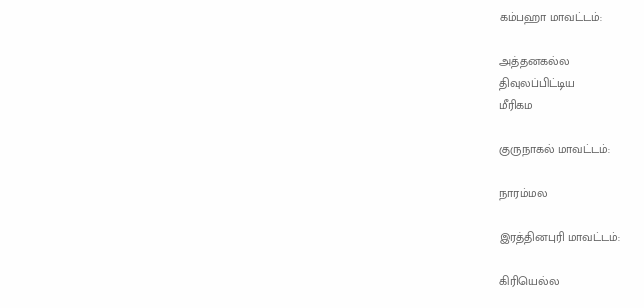கம்பஹா மாவட்டம்:

அத்தனகல்ல
திவுலப்பிட்டிய
மீரிகம

குருநாகல் மாவட்டம்:

நாரம்மல

இரத்தினபுரி மாவட்டம்:

கிரியெல்ல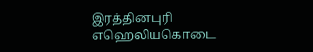இரத்தினபுரி
எஹெலியகொடை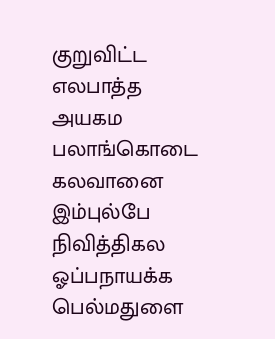குறுவிட்ட
எலபாத்த
அயகம
பலாங்கொடை
கலவானை
இம்புல்பே
நிவித்திகல
ஓப்பநாயக்க
பெல்மதுளை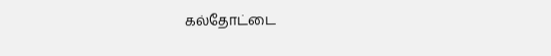கல்தோட்டை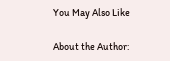You May Also Like

About the Author: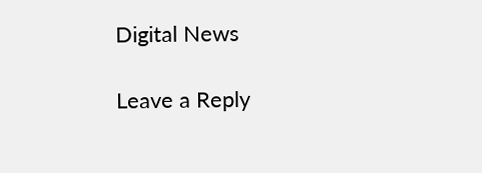Digital News

Leave a Reply